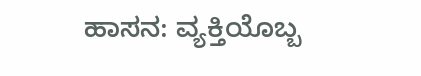ಹಾಸನ: ವ್ಯಕ್ತಿಯೊಬ್ಬ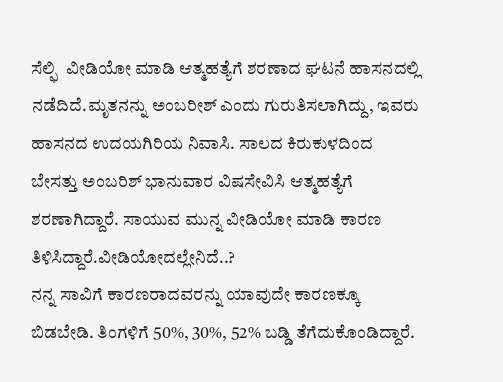ಸೆಲ್ಫಿ  ವೀಡಿಯೋ ಮಾಡಿ ಆತ್ಮಹತ್ಯೆಗೆ ಶರಣಾದ ಘಟನೆ ಹಾಸನದಲ್ಲಿ ನಡೆದಿದೆ.ಮೃತನನ್ನು ಅಂಬರೀಶ್ ಎಂದು ಗುರುತಿಸಲಾಗಿದ್ದು, ಇವರು ಹಾಸನದ ಉದಯಗಿರಿಯ ನಿವಾಸಿ. ಸಾಲದ ಕಿರುಕುಳದಿಂದ ಬೇಸತ್ತು ಅಂಬರಿಶ್ ಭಾನುವಾರ ವಿಷಸೇವಿಸಿ ಆತ್ಮಹತ್ಯೆಗೆ ಶರಣಾಗಿದ್ದಾರೆ. ಸಾಯುವ ಮುನ್ನ ವೀಡಿಯೋ ಮಾಡಿ ಕಾರಣ ತಿಳಿಸಿದ್ದಾರೆ.ವೀಡಿಯೋದಲ್ಲೇನಿದೆ..?
ನನ್ನ ಸಾವಿಗೆ ಕಾರಣರಾದವರನ್ನು ಯಾವುದೇ ಕಾರಣಕ್ಕೂ ಬಿಡಬೇಡಿ. ತಿಂಗಳಿಗೆ 50%, 30%, 52% ಬಡ್ಡಿ ತೆಗೆದುಕೊಂಡಿದ್ದಾರೆ.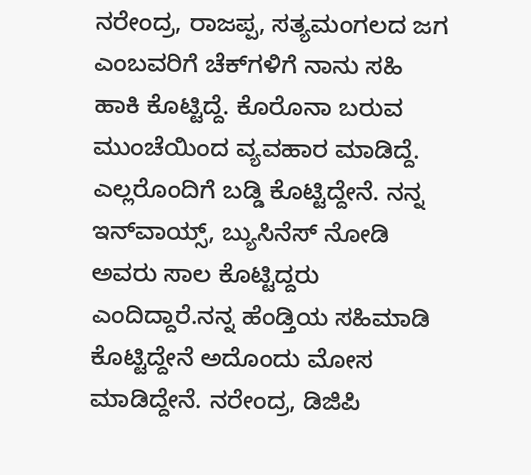ನರೇಂದ್ರ, ರಾಜಪ್ಪ, ಸತ್ಯಮಂಗಲದ ಜಗ ಎಂಬವರಿಗೆ ಚೆಕ್‍ಗಳಿಗೆ ನಾನು ಸಹಿ ಹಾಕಿ ಕೊಟ್ಟಿದ್ದೆ. ಕೊರೊನಾ ಬರುವ ಮುಂಚೆಯಿಂದ ವ್ಯವಹಾರ ಮಾಡಿದ್ದೆ. ಎಲ್ಲರೊಂದಿಗೆ ಬಡ್ಡಿ ಕೊಟ್ಟಿದ್ದೇನೆ. ನನ್ನ ಇನ್‍ವಾಯ್ಸ್, ಬ್ಯುಸಿನೆಸ್ ನೋಡಿ ಅವರು ಸಾಲ ಕೊಟ್ಟಿದ್ದರು ಎಂದಿದ್ದಾರೆ.ನನ್ನ ಹೆಂಡ್ತಿಯ ಸಹಿಮಾಡಿ ಕೊಟ್ಟಿದ್ದೇನೆ ಅದೊಂದು ಮೋಸ ಮಾಡಿದ್ದೇನೆ. ನರೇಂದ್ರ, ಡಿಜಿಪಿ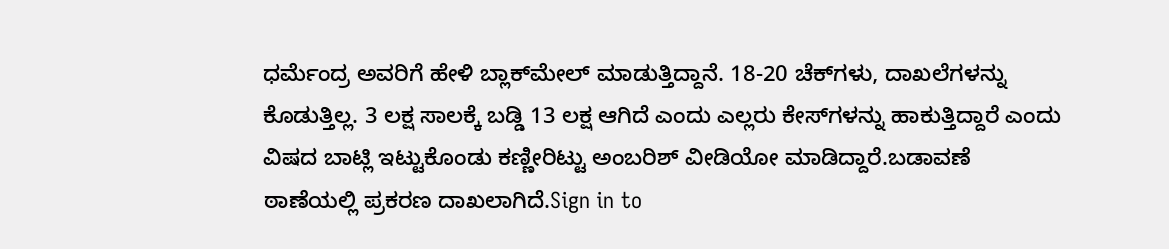ಧರ್ಮೆಂದ್ರ ಅವರಿಗೆ ಹೇಳಿ ಬ್ಲಾಕ್‍ಮೇಲ್ ಮಾಡುತ್ತಿದ್ದಾನೆ. 18-20 ಚೆಕ್‍ಗಳು, ದಾಖಲೆಗಳನ್ನು ಕೊಡುತ್ತಿಲ್ಲ. 3 ಲಕ್ಷ ಸಾಲಕ್ಕೆ ಬಡ್ಡಿ 13 ಲಕ್ಷ ಆಗಿದೆ ಎಂದು ಎಲ್ಲರು ಕೇಸ್‍ಗಳನ್ನು ಹಾಕುತ್ತಿದ್ದಾರೆ ಎಂದು ವಿಷದ ಬಾಟ್ಲಿ ಇಟ್ಟುಕೊಂಡು ಕಣ್ಣೀರಿಟ್ಟು ಅಂಬರಿಶ್ ವೀಡಿಯೋ ಮಾಡಿದ್ದಾರೆ.ಬಡಾವಣೆ ಠಾಣೆಯಲ್ಲಿ ಪ್ರಕರಣ ದಾಖಲಾಗಿದೆ.Sign in to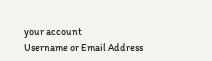your account
Username or Email Address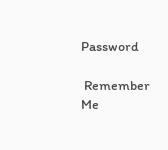Password

 Remember Me